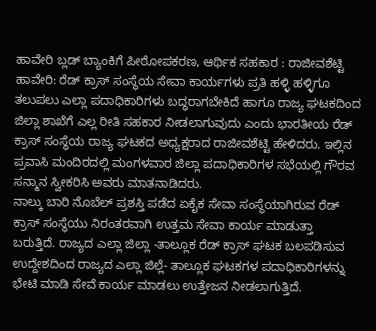ಹಾವೇರಿ ಬ್ಲಡ್ ಬ್ಯಾಂಕಿಗೆ ಪೀಠೋಪಕರಣ, ಆರ್ಥಿಕ ಸಹಕಾರ : ರಾಜೀವಶೆಟ್ಟಿ
ಹಾವೇರಿ: ರೆಡ್ ಕ್ರಾಸ್ ಸಂಸ್ಥೆಯ ಸೇವಾ ಕಾರ್ಯಗಳು ಪ್ರತಿ ಹಳ್ಳಿ ಹಳ್ಳಿಗೂ ತಲುಪಲು ಎಲ್ಲಾ ಪದಾಧಿಕಾರಿಗಳು ಬದ್ಧರಾಗಬೇಕಿದೆ ಹಾಗೂ ರಾಜ್ಯ ಘಟಕದಿಂದ ಜಿಲ್ಲಾ ಶಾಖೆಗೆ ಎಲ್ಲ ರೀತಿ ಸಹಕಾರ ನೀಡಲಾಗುವುದು ಎಂದು ಭಾರತೀಯ ರೆಡ್ ಕ್ರಾಸ್ ಸಂಸ್ಥೆಯ ರಾಜ್ಯ ಘಟಕದ ಅಧ್ಯಕ್ಷರಾದ ರಾಜೀವಶೆಟ್ಟಿ ಹೇಳಿದರು. ಇಲ್ಲಿನ ಪ್ರವಾಸಿ ಮಂದಿರದಲ್ಲಿ ಮಂಗಳವಾರ ಜಿಲ್ಲಾ ಪದಾಧಿಕಾರಿಗಳ ಸಭೆಯಲ್ಲಿ ಗೌರವ ಸನ್ಮಾನ ಸ್ವೀಕರಿಸಿ ಅವರು ಮಾತನಾಡಿದರು.
ನಾಲ್ಕು ಬಾರಿ ನೊಬೆಲ್ ಪ್ರಶಸ್ತಿ ಪಡೆದ ಏಕೈಕ ಸೇವಾ ಸಂಸ್ಥೆಯಾಗಿರುವ ರೆಡ್ ಕ್ರಾಸ್ ಸಂಸ್ಥೆಯು ನಿರಂತರವಾಗಿ ಉತ್ತಮ ಸೇವಾ ಕಾರ್ಯ ಮಾಡುತ್ತಾ ಬರುತ್ತಿದೆ. ರಾಜ್ಯದ ಎಲ್ಲಾ ಜಿಲ್ಲಾ -ತಾಲ್ಲೂಕ ರೆಡ್ ಕ್ರಾಸ್ ಘಟಕ ಬಲಪಡಿಸುವ ಉದ್ದೇಶದಿಂದ ರಾಜ್ಯದ ಎಲ್ಲಾ ಜಿಲ್ಲೆ- ತಾಲ್ಲೂಕ ಘಟಕಗಳ ಪದಾಧಿಕಾರಿಗಳನ್ನು ಭೇಟಿ ಮಾಡಿ ಸೇವೆ ಕಾರ್ಯ ಮಾಡಲು ಉತ್ತೇಜನ ನೀಡಲಾಗುತ್ತಿದೆ.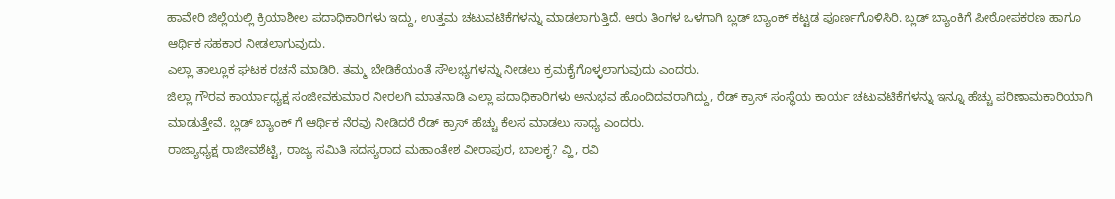ಹಾವೇರಿ ಜಿಲ್ಲೆಯಲ್ಲಿ ಕ್ರಿಯಾಶೀಲ ಪದಾಧಿಕಾರಿಗಳು ಇದ್ದು, ಉತ್ತಮ ಚಟುವಟಿಕೆಗಳನ್ನು ಮಾಡಲಾಗುತ್ತಿದೆ. ಆರು ತಿಂಗಳ ಒಳಗಾಗಿ ಬ್ಲಡ್ ಬ್ಯಾಂಕ್ ಕಟ್ಟಡ ಪೂರ್ಣಗೊಳಿಸಿರಿ. ಬ್ಲಡ್ ಬ್ಯಾಂಕಿಗೆ ಪೀಠೋಪಕರಣ ಹಾಗೂ ಆರ್ಥಿಕ ಸಹಕಾರ ನೀಡಲಾಗುವುದು.
ಎಲ್ಲಾ ತಾಲ್ಲೂಕ ಘಟಕ ರಚನೆ ಮಾಡಿರಿ. ತಮ್ಮ ಬೇಡಿಕೆಯಂತೆ ಸೌಲಭ್ಯಗಳನ್ನು ನೀಡಲು ಕ್ರಮಕೈಗೊಳ್ಳಲಾಗುವುದು ಎಂದರು.
ಜಿಲ್ಲಾ ಗೌರವ ಕಾರ್ಯಾಧ್ಯಕ್ಷ ಸಂಜೀವಕುಮಾರ ನೀರಲಗಿ ಮಾತನಾಡಿ ಎಲ್ಲಾ ಪದಾಧಿಕಾರಿಗಳು ಅನುಭವ ಹೊಂದಿದವರಾಗಿದ್ದು, ರೆಡ್ ಕ್ರಾಸ್ ಸಂಸ್ಥೆಯ ಕಾರ್ಯ ಚಟುವಟಿಕೆಗಳನ್ನು ಇನ್ನೂ ಹೆಚ್ಚು ಪರಿಣಾಮಕಾರಿಯಾಗಿ ಮಾಡುತ್ತೇವೆ. ಬ್ಲಡ್ ಬ್ಯಾಂಕ್ ಗೆ ಆರ್ಥಿಕ ನೆರವು ನೀಡಿದರೆ ರೆಡ್ ಕ್ರಾಸ್ ಹೆಚ್ಚು ಕೆಲಸ ಮಾಡಲು ಸಾಧ್ಯ ಎಂದರು.
ರಾಜ್ಯಾಧ್ಯಕ್ಷ ರಾಜೀವಶೆಟ್ಟಿ, ರಾಜ್ಯ ಸಮಿತಿ ಸದಸ್ಯರಾದ ಮಹಾಂತೇಶ ವೀರಾಪುರ, ಬಾಲಕೃ? ವ್ಹಿ, ರವಿ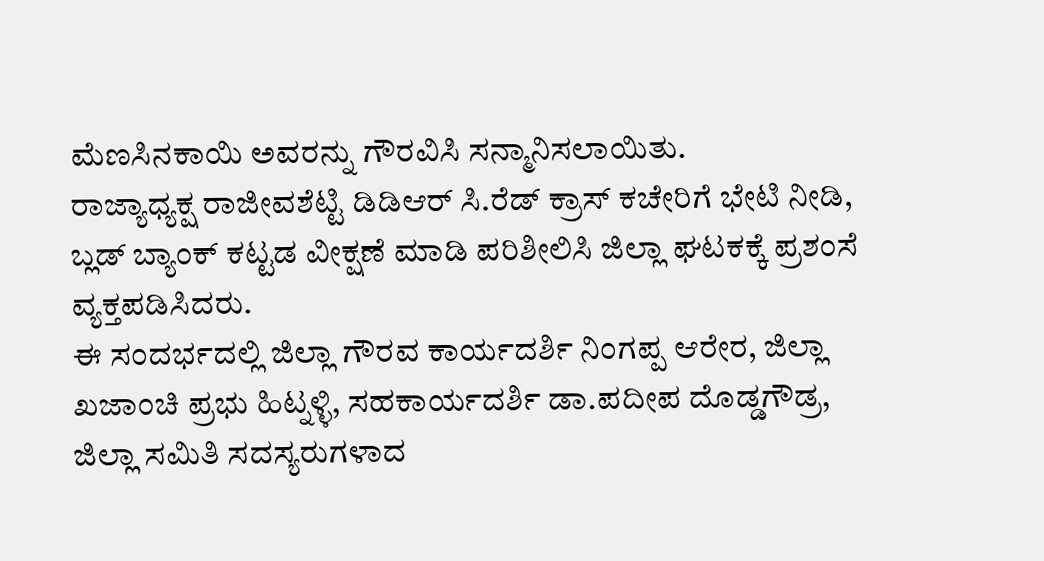ಮೆಣಸಿನಕಾಯಿ ಅವರನ್ನು ಗೌರವಿಸಿ ಸನ್ಮಾನಿಸಲಾಯಿತು.
ರಾಜ್ಯಾಧ್ಯಕ್ಷ ರಾಜೀವಶೆಟ್ಟಿ ಡಿಡಿಆರ್ ಸಿ.ರೆಡ್ ಕ್ರಾಸ್ ಕಚೇರಿಗೆ ಭೇಟಿ ನೀಡಿ, ಬ್ಲಡ್ ಬ್ಯಾಂಕ್ ಕಟ್ಟಡ ವೀಕ್ಷಣೆ ಮಾಡಿ ಪರಿಶೀಲಿಸಿ ಜಿಲ್ಲಾ ಘಟಕಕ್ಕೆ ಪ್ರಶಂಸೆ ವ್ಯಕ್ತಪಡಿಸಿದರು.
ಈ ಸಂದರ್ಭದಲ್ಲಿ ಜಿಲ್ಲಾ ಗೌರವ ಕಾರ್ಯದರ್ಶಿ ನಿಂಗಪ್ಪ ಆರೇರ, ಜಿಲ್ಲಾ ಖಜಾಂಚಿ ಪ್ರಭು ಹಿಟ್ನಳ್ಳಿ, ಸಹಕಾರ್ಯದರ್ಶಿ ಡಾ.ಪದೀಪ ದೊಡ್ಡಗೌಡ್ರ, ಜಿಲ್ಲಾ ಸಮಿತಿ ಸದಸ್ಯರುಗಳಾದ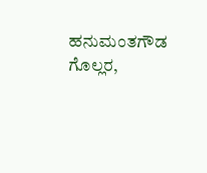ಹನುಮಂತಗೌಡ ಗೊಲ್ಲರ,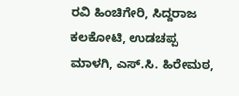ರವಿ ಹಿಂಚಿಗೇರಿ, ಸಿದ್ದರಾಜ ಕಲಕೋಟಿ, ಉಡಚಪ್ಪ ಮಾಳಗಿ, ಎಸ್.ಸಿ. ಹಿರೇಮಠ,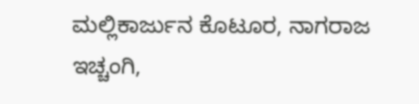ಮಲ್ಲಿಕಾರ್ಜುನ ಕೊಟೂರ, ನಾಗರಾಜ ಇಚ್ಚಂಗಿ,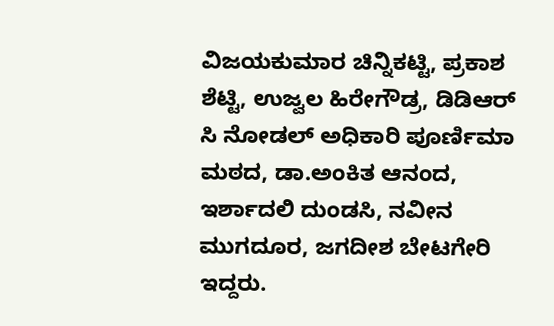ವಿಜಯಕುಮಾರ ಚಿನ್ನಿಕಟ್ಟಿ, ಪ್ರಕಾಶ ಶೆಟ್ಟಿ, ಉಜ್ವಲ ಹಿರೇಗೌಡ್ರ, ಡಿಡಿಆರ್ ಸಿ ನೋಡಲ್ ಅಧಿಕಾರಿ ಪೂರ್ಣಿಮಾ ಮಠದ, ಡಾ.ಅಂಕಿತ ಆನಂದ, ಇರ್ಶಾದಲಿ ದುಂಡಸಿ, ನವೀನ ಮುಗದೂರ, ಜಗದೀಶ ಬೇಟಗೇರಿ ಇದ್ದರು.